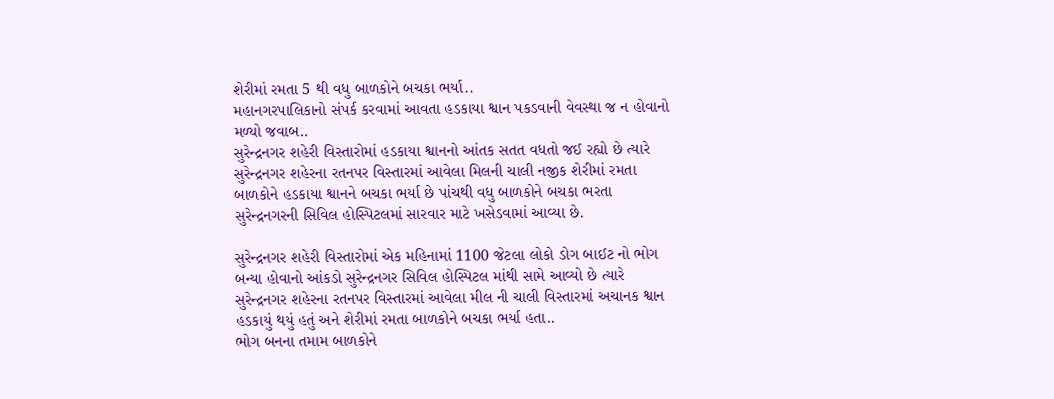શેરીમાં રમતા 5 થી વધુ બાળકોને બચકા ભર્યા..
મહાનગરપાલિકાનો સંપર્ક કરવામાં આવતા હડકાયા શ્વાન પકડવાની વેવસ્થા જ ન હોવાનો મળ્યો જવાબ..
સુરેન્દ્રનગર શહેરી વિસ્તારોમાં હડકાયા શ્વાનનો આંતક સતત વધતો જઈ રહ્યો છે ત્યારે સુરેન્દ્રનગર શહેરના રતનપર વિસ્તારમાં આવેલા મિલની ચાલી નજીક શેરીમાં રમતા બાળકોને હડકાયા શ્વાનને બચકા ભર્યા છે પાંચથી વધુ બાળકોને બચકા ભરતા સુરેન્દ્રનગરની સિવિલ હોસ્પિટલમાં સારવાર માટે ખસેડવામાં આવ્યા છે.

સુરેન્દ્રનગર શહેરી વિસ્તારોમાં એક મહિનામાં 1100 જેટલા લોકો ડોગ બાઈટ નો ભોગ બન્યા હોવાનો આંકડો સુરેન્દ્રનગર સિવિલ હોસ્પિટલ માંથી સામે આવ્યો છે ત્યારે સુરેન્દ્રનગર શહેરના રતનપર વિસ્તારમાં આવેલા મીલ ની ચાલી વિસ્તારમાં અચાનક શ્વાન હડકાયું થયું હતું અને શેરીમાં રમતા બાળકોને બચકા ભર્યા હતા..
ભોગ બનના તમામ બાળકોને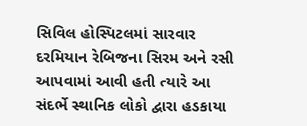સિવિલ હોસ્પિટલમાં સારવાર દરમિયાન રેબિજના સિરમ અને રસી આપવામાં આવી હતી ત્યારે આ સંદર્ભે સ્થાનિક લોકો દ્વારા હડકાયા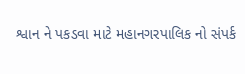શ્વાન ને પકડવા માટે મહાનગરપાલિક નો સંપર્ક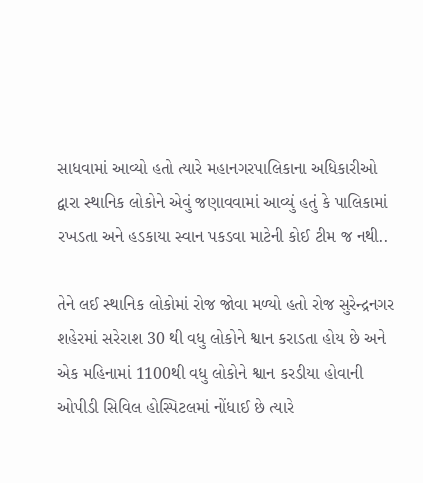સાધવામાં આવ્યો હતો ત્યારે મહાનગરપાલિકાના અધિકારીઓ દ્વારા સ્થાનિક લોકોને એવું જણાવવામાં આવ્યું હતું કે પાલિકામાં રખડતા અને હડકાયા સ્વાન પકડવા માટેની કોઈ ટીમ જ નથી..

તેને લઈ સ્થાનિક લોકોમાં રોજ જોવા મળ્યો હતો રોજ સુરેન્દ્રનગર શહેરમાં સરેરાશ 30 થી વધુ લોકોને શ્વાન કરાડતા હોય છે અને એક મહિનામાં 1100થી વધુ લોકોને શ્વાન કરડીયા હોવાની ઓપીડી સિવિલ હોસ્પિટલમાં નોંધાઈ છે ત્યારે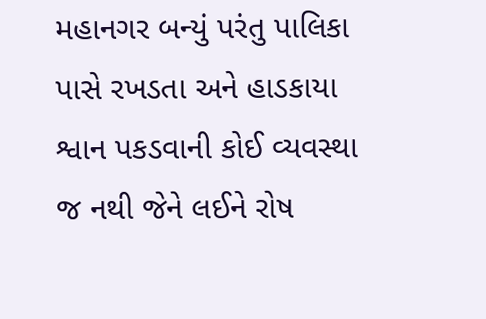મહાનગર બન્યું પરંતુ પાલિકા પાસે રખડતા અને હાડકાયા શ્વાન પકડવાની કોઈ વ્યવસ્થા જ નથી જેને લઈને રોષ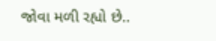જોવા મળી રહ્યો છે..